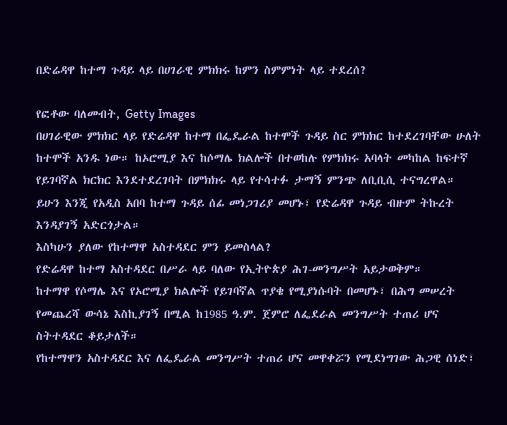በድሬዳዋ ከተማ ጉዳይ ላይ በሀገራዊ ምክክሩ ከምን ስምምነት ላይ ተደረሰ?

የፎቶው ባለመብት, Getty Images
በሀገራዊው ምክክር ላይ የድሬዳዋ ከተማ በፌዴራል ከተሞች ጉዳይ ስር ምክክር ከተደረገባቸው ሁለት ከተሞች አንዱ ነው። ከኦሮሚያ እና ከሶማሌ ክልሎች በተወከሉ የምክክሩ አባላት መካከል ከፍተኛ የይገባኛል ክርክር እንደተደረገባት በምክክሩ ላይ የተሳተፉ ታማኝ ምንጭ ለቢቢሲ ተናግረዋል።
ይሁን እንጂ የአዲስ አበባ ከተማ ጉዳይ ሰፊ መነጋገሪያ መሆኑ፣ የድሬዳዋ ጉዳይ ብዙም ትኩረት እንዳያገኝ አድርጎታል።
እስካሁን ያለው የከተማዋ አስተዳደር ምን ይመስላል?
የድሬዳዋ ከተማ አስተዳደር በሥራ ላይ ባለው የኢትዮጵያ ሕገ-መንግሥት አይታወቅም።
ከተማዋ የሶማሌ እና የኦሮሚያ ክልሎች የይገባኛል ጥያቄ የሚያነሱባት በመሆኑ፣ በሕግ መሠረት የመጨረሻ ውሳኔ እስኪያገኝ በሚል ከ1985 ዓ.ም. ጀምሮ ለፌደራል መንግሥት ተጠሪ ሆና ስትተዳደር ቆይታለች።
የከተማዋን አስተዳደር እና ለፌዴራል መንግሥት ተጠሪ ሆና መዋቀሯን የሚደነግገው ሕጋዊ ሰነድ፣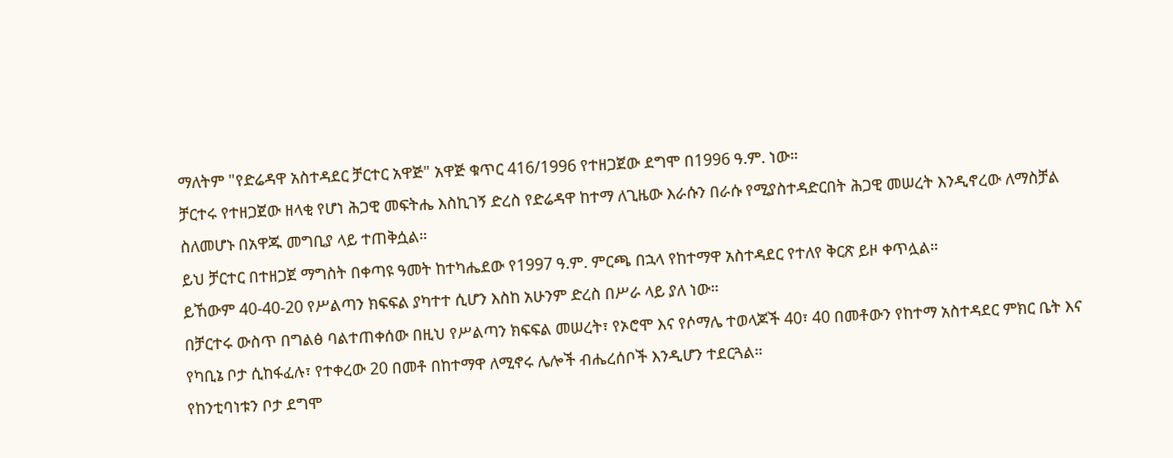ማለትም "የድሬዳዋ አስተዳደር ቻርተር አዋጅ" አዋጅ ቁጥር 416/1996 የተዘጋጀው ደግሞ በ1996 ዓ.ም. ነው።
ቻርተሩ የተዘጋጀው ዘላቂ የሆነ ሕጋዊ መፍትሔ እስኪገኝ ድረስ የድሬዳዋ ከተማ ለጊዜው እራሱን በራሱ የሚያስተዳድርበት ሕጋዊ መሠረት እንዲኖረው ለማስቻል ስለመሆኑ በአዋጁ መግቢያ ላይ ተጠቅሷል።
ይህ ቻርተር በተዘጋጀ ማግስት በቀጣዩ ዓመት ከተካሔደው የ1997 ዓ.ም. ምርጫ በኋላ የከተማዋ አስተዳደር የተለየ ቅርጽ ይዞ ቀጥሏል።
ይኸውም 40-40-20 የሥልጣን ክፍፍል ያካተተ ሲሆን እስከ አሁንም ድረስ በሥራ ላይ ያለ ነው።
በቻርተሩ ውስጥ በግልፅ ባልተጠቀሰው በዚህ የሥልጣን ክፍፍል መሠረት፣ የኦሮሞ እና የሶማሌ ተወላጆች 40፣ 40 በመቶውን የከተማ አስተዳደር ምክር ቤት እና የካቢኔ ቦታ ሲከፋፈሉ፣ የተቀረው 20 በመቶ በከተማዋ ለሚኖሩ ሌሎች ብሔረሰቦች እንዲሆን ተደርጓል።
የከንቲባነቱን ቦታ ደግሞ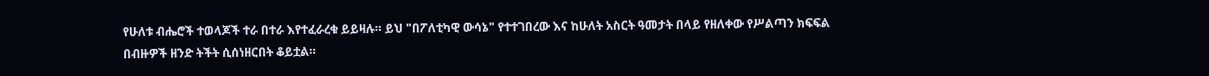የሁለቱ ብሔሮች ተወላጆች ተራ በተራ እየተፈራረቁ ይይዛሉ። ይህ "በፖለቲካዊ ውሳኔ" የተተገበረው እና ከሁለት አስርት ዓመታት በላይ የዘለቀው የሥልጣን ክፍፍል በብዙዎች ዘንድ ትችት ሲሰነዘርበት ቆይቷል።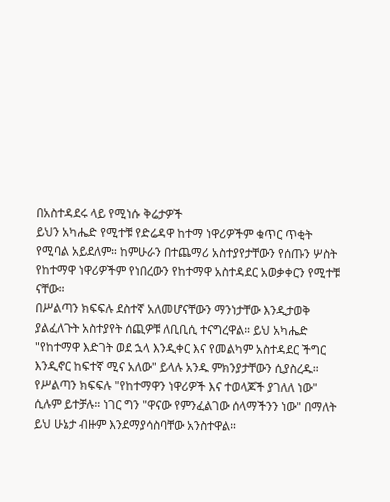በአስተዳደሩ ላይ የሚነሱ ቅሬታዎች
ይህን አካሔድ የሚተቹ የድሬዳዋ ከተማ ነዋሪዎችም ቁጥር ጥቂት የሚባል አይደለም። ከምሁራን በተጨማሪ አስተያየታቸውን የሰጡን ሦስት የከተማዋ ነዋሪዎችም የነበረውን የከተማዋ አስተዳደር አወቃቀርን የሚተቹ ናቸው።
በሥልጣን ክፍፍሉ ደስተኛ አለመሆናቸውን ማንነታቸው እንዲታወቅ ያልፈለጉት አስተያየት ሰጪዎቹ ለቢቢሲ ተናግረዋል። ይህ አካሔድ "የከተማዋ እድገት ወደ ኋላ እንዲቀር እና የመልካም አስተዳደር ችግር እንዲኖር ከፍተኛ ሚና አለው" ይላሉ አንዱ ምክንያታቸውን ሲያስረዱ።
የሥልጣን ክፍፍሉ "የከተማዋን ነዋሪዎች እና ተወላጆች ያገለለ ነው" ሲሉም ይተቻሉ። ነገር ግን "ዋናው የምንፈልገው ሰላማችንን ነው" በማለት ይህ ሁኔታ ብዙም እንደማያሳስባቸው አንስተዋል።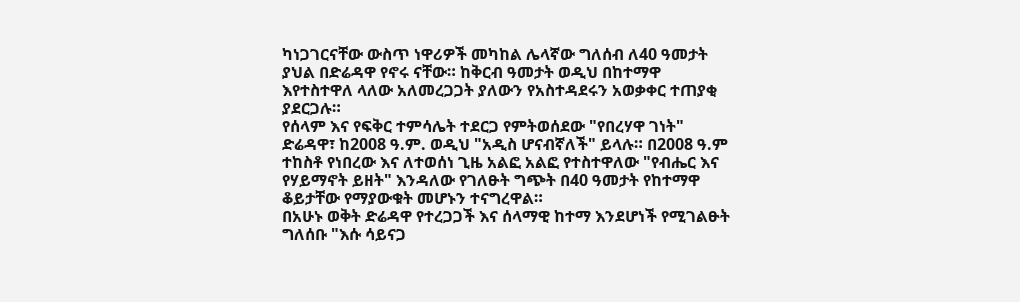ካነጋገርናቸው ውስጥ ነዋሪዎች መካከል ሌላኛው ግለሰብ ለ40 ዓመታት ያህል በድሬዳዋ የኖሩ ናቸው። ከቅርብ ዓመታት ወዲህ በከተማዋ እየተስተዋለ ላለው አለመረጋጋት ያለውን የአስተዳደሩን አወቃቀር ተጠያቂ ያደርጋሉ።
የሰላም እና የፍቅር ተምሳሌት ተደርጋ የምትወሰደው "የበረሃዋ ገነት" ድሬዳዋ፣ ከ2008 ዓ.ም. ወዲህ "አዲስ ሆናብኛለች" ይላሉ። በ2008 ዓ.ም ተከስቶ የነበረው እና ለተወሰነ ጊዜ አልፎ አልፎ የተስተዋለው "የብሔር እና የሃይማኖት ይዘት" እንዳለው የገለፁት ግጭት በ40 ዓመታት የከተማዋ ቆይታቸው የማያውቁት መሆኑን ተናግረዋል።
በአሁኑ ወቅት ድሬዳዋ የተረጋጋች እና ሰላማዊ ከተማ እንደሆነች የሚገልፁት ግለሰቡ "እሱ ሳይናጋ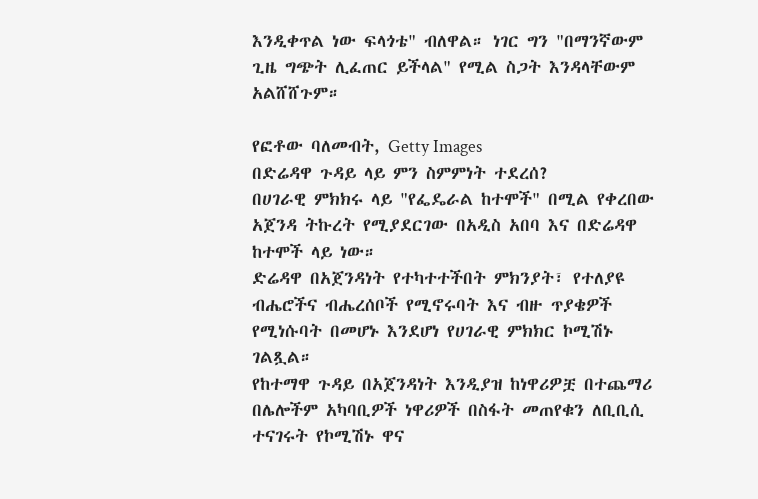እንዲቀጥል ነው ፍላጎቴ" ብለዋል። ነገር ግን "በማንኛውም ጊዜ ግጭት ሊፈጠር ይችላል" የሚል ስጋት እንዳላቸውም አልሸሸጉም።

የፎቶው ባለመብት, Getty Images
በድሬዳዋ ጉዳይ ላይ ምን ስምምነት ተደረሰ?
በሀገራዊ ምክክሩ ላይ "የፌዴራል ከተሞች" በሚል የቀረበው አጀንዳ ትኩረት የሚያደርገው በአዲስ አበባ እና በድሬዳዋ ከተሞች ላይ ነው።
ድሬዳዋ በአጀንዳነት የተካተተችበት ምክንያት፣ የተለያዩ ብሔሮችና ብሔረሰቦች የሚኖሩባት እና ብዙ ጥያቄዎች የሚነሱባት በመሆኑ እንደሆነ የሀገራዊ ምክክር ኮሚሽኑ ገልጿል።
የከተማዋ ጉዳይ በአጀንዳነት እንዲያዝ ከነዋሪዎቿ በተጨማሪ በሌሎችም አካባቢዎች ነዋሪዎች በስፋት መጠየቁን ለቢቢሲ ተናገሩት የኮሚሽኑ ዋና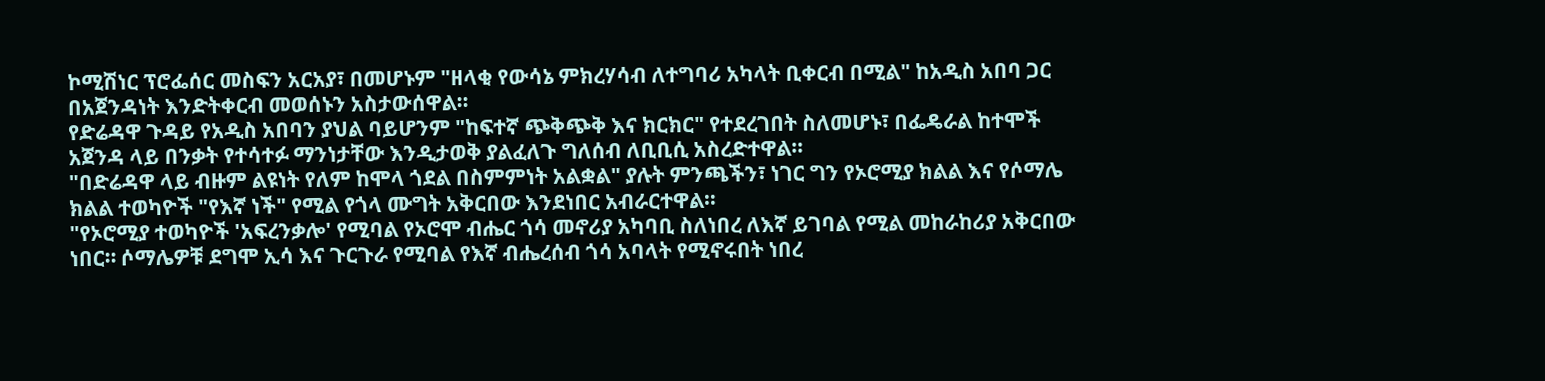ኮሚሽነር ፕሮፌሰር መስፍን አርአያ፣ በመሆኑም "ዘላቂ የውሳኔ ምክረሃሳብ ለተግባሪ አካላት ቢቀርብ በሚል" ከአዲስ አበባ ጋር በአጀንዳነት እንድትቀርብ መወሰኑን አስታውሰዋል።
የድሬዳዋ ጉዳይ የአዲስ አበባን ያህል ባይሆንም "ከፍተኛ ጭቅጭቅ እና ክርክር" የተደረገበት ስለመሆኑ፣ በፌዴራል ከተሞች አጀንዳ ላይ በንቃት የተሳተፉ ማንነታቸው እንዲታወቅ ያልፈለጉ ግለሰብ ለቢቢሲ አስረድተዋል።
"በድሬዳዋ ላይ ብዙም ልዩነት የለም ከሞላ ጎደል በስምምነት አልቋል" ያሉት ምንጫችን፣ ነገር ግን የኦሮሚያ ክልል እና የሶማሌ ክልል ተወካዮች "የእኛ ነች" የሚል የጎላ ሙግት አቅርበው እንደነበር አብራርተዋል።
"የኦሮሚያ ተወካዮች 'አፍረንቃሎ' የሚባል የኦሮሞ ብሔር ጎሳ መኖሪያ አካባቢ ስለነበረ ለእኛ ይገባል የሚል መከራከሪያ አቅርበው ነበር። ሶማሌዎቹ ደግሞ ኢሳ እና ጉርጉራ የሚባል የእኛ ብሔረሰብ ጎሳ አባላት የሚኖሩበት ነበረ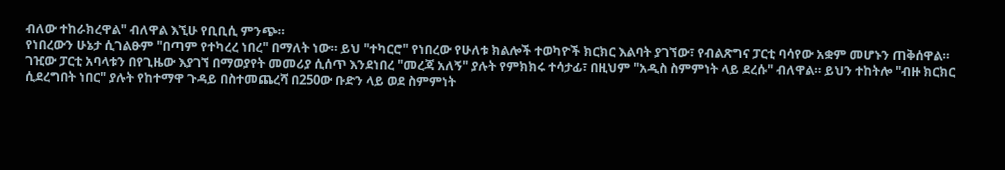ብለው ተከራክረዋል" ብለዋል እኚሁ የቢቢሲ ምንጭ።
የነበረውን ሁኔታ ሲገልፁም "በጣም የተካረረ ነበረ" በማለት ነው። ይህ "ተካርሮ" የነበረው የሁለቱ ክልሎች ተወካዮች ክርክር እልባት ያገኘው፣ የብልጽግና ፓርቲ ባሳየው አቋም መሆኑን ጠቅሰዋል።
ገዢው ፓርቲ አባላቱን በየጊዜው እያገኘ በማወያየት መመሪያ ሲሰጥ እንደነበረ "መረጃ አለኝ" ያሉት የምክክሩ ተሳታፊ፣ በዚህም "አዲስ ስምምነት ላይ ደረሱ" ብለዋል። ይህን ተከትሎ "ብዙ ክርክር ሲደረግበት ነበር" ያሉት የከተማዋ ጉዳይ በስተመጨረሻ በ250ው ቡድን ላይ ወደ ስምምነት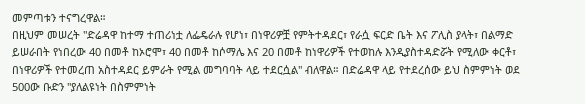መምጣቱን ተናግረዋል።
በዚህም መሠረት "ድሬዳዋ ከተማ ተጠሪነቷ ለፌዴራሉ የሆነ፣ በነዋሪዎቿ የምትተዳደር፣ የራሷ ፍርድ ቤት እና ፖሊስ ያላት፣ በልማድ ይሠራበት የነበረው 40 በመቶ ከኦሮሞ፣ 40 በመቶ ከሶማሌ እና 20 በመቶ ከነዋሪዎች የተወከሉ እንዲያስተዳድሯት የሚለው ቀርቶ፣ በነዋሪዎች የተመረጠ አስተዳደር ይምራት የሚል መግባባት ላይ ተደርሷል" ብለዋል። በድሬዳዋ ላይ የተደረሰው ይህ ስምምነት ወደ 500ው ቡድን "ያለልዩነት በስምምነት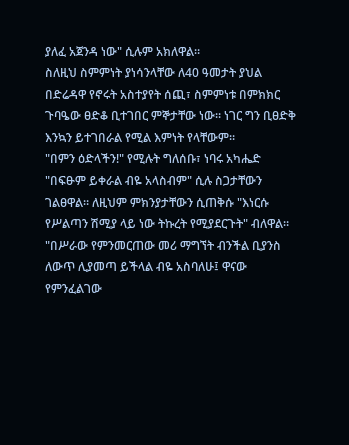ያለፈ አጀንዳ ነው" ሲሉም አክለዋል።
ስለዚህ ስምምነት ያነሳንላቸው ለ40 ዓመታት ያህል በድሬዳዋ የኖሩት አስተያየት ሰጪ፣ ስምምነቱ በምክክር ጉባዔው ፀድቆ ቢተገበር ምኞታቸው ነው። ነገር ግን ቢፀድቅ እንኳን ይተገበራል የሚል እምነት የላቸውም።
"በምን ዕድላችን!" የሚሉት ግለሰቡ፣ ነባሩ አካሔድ "በፍፁም ይቀራል ብዬ አላስብም" ሲሉ ስጋታቸውን ገልፀዋል። ለዚህም ምክንያታቸውን ሲጠቅሱ "እነርሱ የሥልጣን ሽሚያ ላይ ነው ትኩረት የሚያደርጉት" ብለዋል።
"በሥራው የምንመርጠው መሪ ማግኘት ብንችል ቢያንስ ለውጥ ሊያመጣ ይችላል ብዬ አስባለሁ፤ ዋናው የምንፈልገው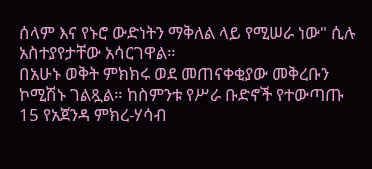ሰላም እና የኑሮ ውድነትን ማቅለል ላይ የሚሠራ ነው" ሲሉ አስተያየታቸው አሳርገዋል።
በአሁኑ ወቅት ምክክሩ ወደ መጠናቀቂያው መቅረቡን ኮሚሽኑ ገልጿል። ከስምንቱ የሥራ ቡድኖች የተውጣጡ 15 የአጀንዳ ምክረ-ሃሳብ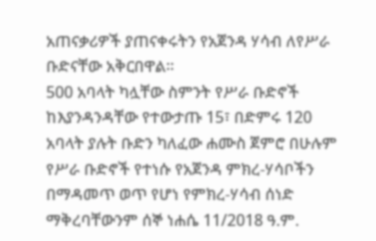አጠናቃሪዎች ያጠናቀሩትን የአጀንዳ ሃሳብ ለየሥራ ቡድናቸው አቅርበዋል።
500 አባላት ካሏቸው ስምንት የሥራ ቡድኖች ከእያንዳንዳቸው የተውታጡ 15፣ በድምሩ 120 አባላት ያሉት ቡድን ካለፈው ሐሙስ ጀምሮ በሁሉም የሥራ ቡድኖች የተነሱ የአጀንዳ ምክረ-ሃሳቦችን በማዳመጥ ወጥ የሆነ የምክረ-ሃሳብ ሰነድ ማቅረባቸውንም ሰኞ ነሐሴ 11/2018 ዓ.ም.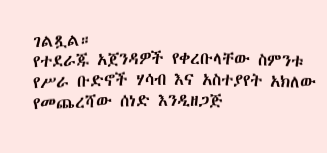ገልጿል።
የተደራጁ አጀንዳዎች የቀረቡላቸው ስምንቱ የሥራ ቡድኖች ሃሳብ እና አስተያየት አክለው የመጨረሻው ሰነድ እንዲዘጋጅ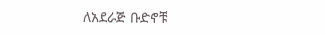ለአደራጅ ቡድኖቹ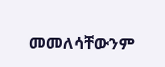መመለሳቸውንም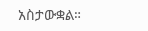አስታውቋል።